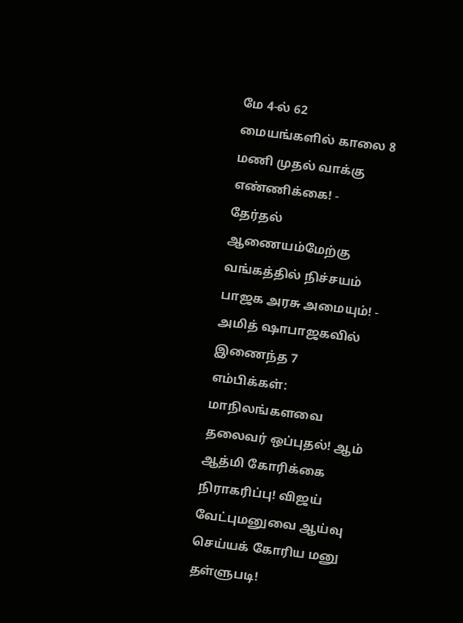மே 4-ல் 62 மையங்களில் காலை 8 மணி முதல் வாக்கு எண்ணிக்கை! - தேர்தல் ஆணையம்மேற்கு வங்கத்தில் நிச்சயம் பாஜக அரசு அமையும்! - அமித் ஷாபாஜகவில் இணைந்த 7 எம்பிக்கள்: மாநிலங்களவை தலைவர் ஒப்புதல்! ஆம் ஆத்மி கோரிக்கை நிராகரிப்பு! விஜய் வேட்புமனுவை ஆய்வு செய்யக் கோரிய மனு தள்ளுபடி!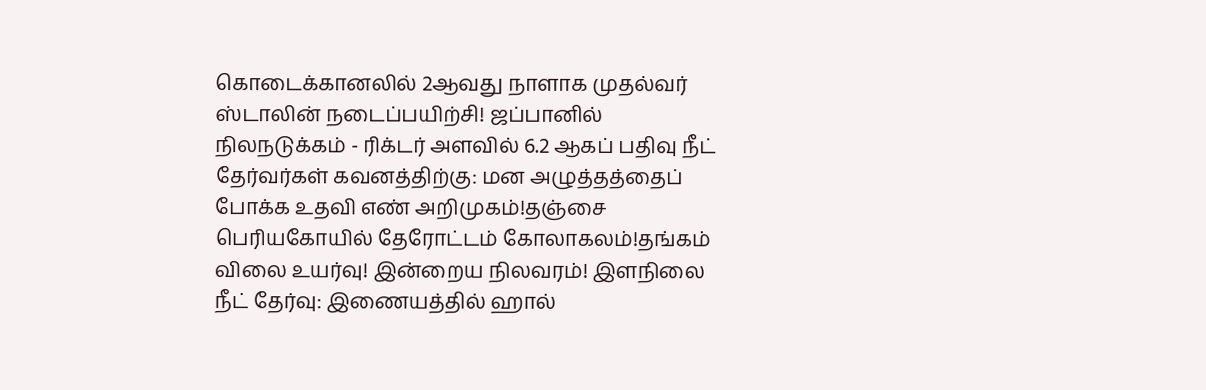கொடைக்கானலில் 2ஆவது நாளாக முதல்வர் ஸ்டாலின் நடைப்பயிற்சி! ஜப்பானில் நிலநடுக்கம் - ரிக்டர் அளவில் 6.2 ஆகப் பதிவு நீட் தேர்வர்கள் கவனத்திற்கு: மன அழுத்தத்தைப் போக்க உதவி எண் அறிமுகம்!தஞ்சை பெரியகோயில் தேரோட்டம் கோலாகலம்!தங்கம் விலை உயர்வு! இன்றைய நிலவரம்! இளநிலை நீட் தேர்வு: இணையத்தில் ஹால்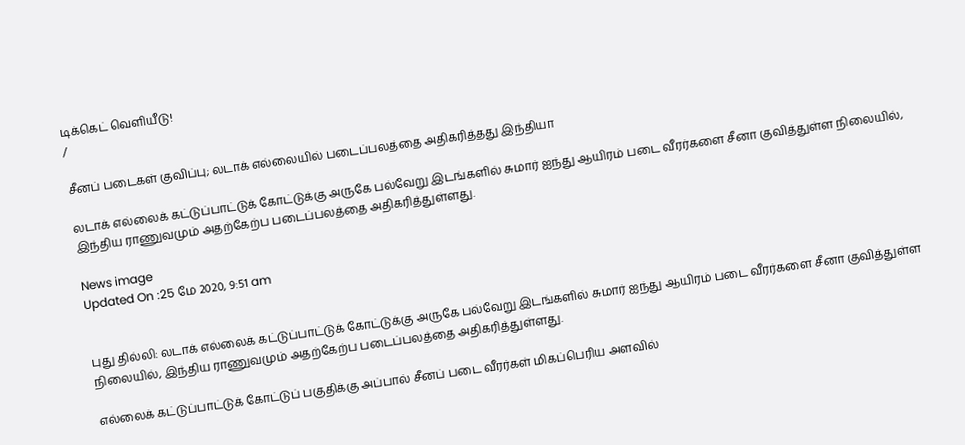டிக்கெட் வெளியீடு!
/

சீனப் படைகள் குவிப்பு; லடாக் எல்லையில் படைப்பலத்தை அதிகரித்தது இந்தியா

லடாக் எல்லைக் கட்டுப்பாட்டுக் கோட்டுக்கு அருகே பல்வேறு இடங்களில் சுமார் ஐந்து ஆயிரம் படை வீரர்களை சீனா குவித்துள்ள நிலையில், இந்திய ராணுவமும் அதற்கேற்ப படைப்பலத்தை அதிகரித்துள்ளது.

News image
Updated On :25 மே 2020, 9:51 am


புது தில்லி: லடாக் எல்லைக் கட்டுப்பாட்டுக் கோட்டுக்கு அருகே பல்வேறு இடங்களில் சுமார் ஐந்து ஆயிரம் படை வீரர்களை சீனா குவித்துள்ள நிலையில், இந்திய ராணுவமும் அதற்கேற்ப படைப்பலத்தை அதிகரித்துள்ளது.

எல்லைக் கட்டுப்பாட்டுக் கோட்டுப் பகுதிக்கு அப்பால் சீனப் படை வீரர்கள் மிகப்பெரிய அளவில்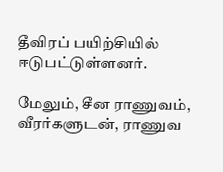தீவிரப் பயிற்சியில் ஈடுபட்டுள்ளனர்.

மேலும், சீன ராணுவம், வீரர்களுடன், ராணுவ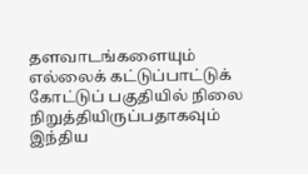தளவாடங்களையும் எல்லைக் கட்டுப்பாட்டுக் கோட்டுப் பகுதியில் நிலை நிறுத்தியிருப்பதாகவும் இந்திய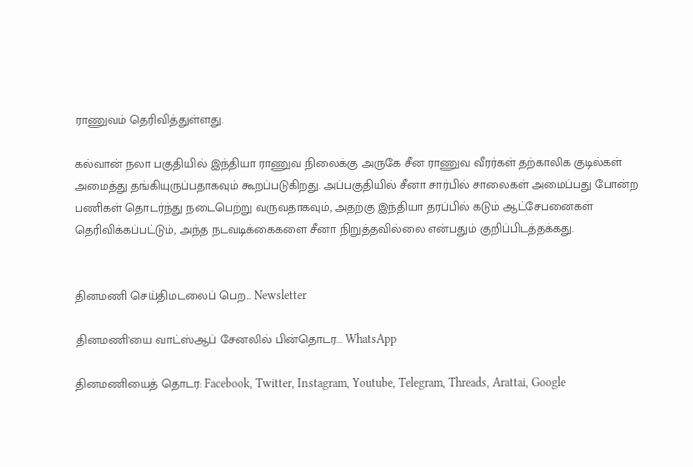ராணுவம் தெரிவித்துள்ளது.

கல்வான் நலா பகுதியில் இந்தியா ராணுவ நிலைக்கு அருகே சீன ராணுவ வீரர்கள் தற்காலிக குடில்கள் அமைத்து தங்கியுருப்பதாகவும் கூறப்படுகிறது. அப்பகுதியில் சீனா சார்பில் சாலைகள் அமைப்பது போன்ற பணிகள் தொடர்ந்து நடைபெற்று வருவதாகவும், அதற்கு இந்தியா தரப்பில் கடும் ஆட்சேபனைகள் தெரிவிக்கப்பட்டும், அந்த நடவடிக்கைகளை சீனா நிறுத்தவில்லை என்பதும் குறிப்பிடத்தக்கது.


தினமணி செய்திமடலைப் பெற... Newsletter

தினமணி'யை வாட்ஸ்ஆப் சேனலில் பின்தொடர... WhatsApp

தினமணியைத் தொடர: Facebook, Twitter, Instagram, Youtube, Telegram, Threads, Arattai, Google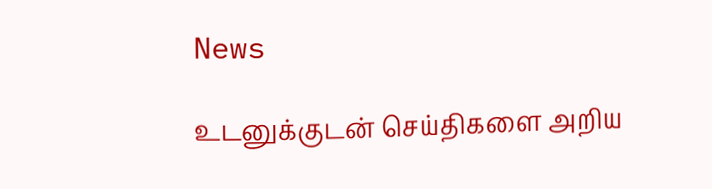News

உடனுக்குடன் செய்திகளை அறிய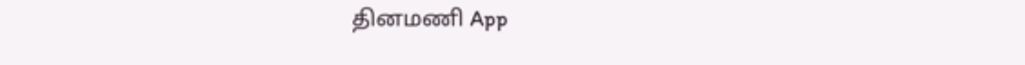தினமணி App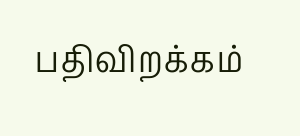பதிவிறக்கம்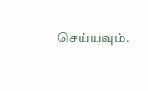செய்யவும்.